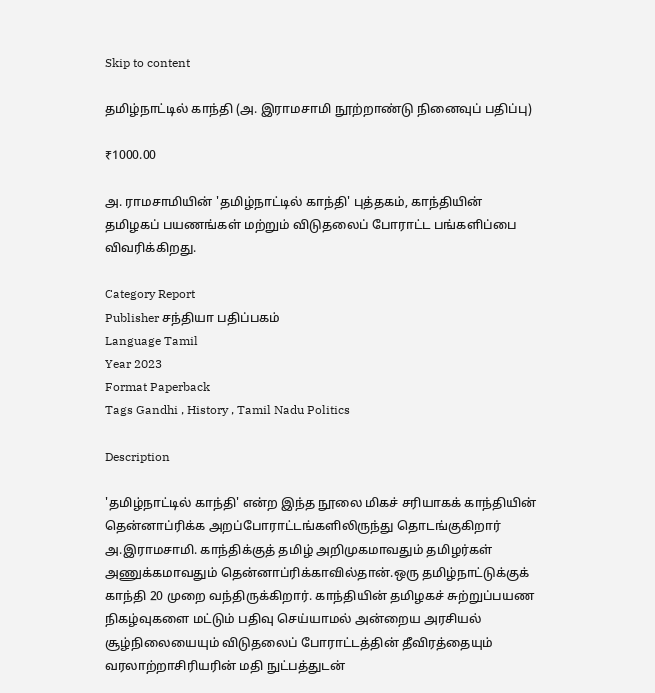Skip to content

தமிழ்நாட்டில் காந்தி (அ. இராமசாமி நூற்றாண்டு நினைவுப் பதிப்பு)

₹1000.00

அ. ராமசாமியின் 'தமிழ்நாட்டில் காந்தி' புத்தகம், காந்தியின் தமிழகப் பயணங்கள் மற்றும் விடுதலைப் போராட்ட பங்களிப்பை விவரிக்கிறது.

Category Report
Publisher சந்தியா பதிப்பகம்
Language Tamil
Year 2023
Format Paperback
Tags Gandhi , History , Tamil Nadu Politics

Description

'தமிழ்நாட்டில் காந்தி' என்ற இந்த நூலை மிகச் சரியாகக் காந்தியின் தென்னாப்ரிக்க அறப்போராட்டங்களிலிருந்து தொடங்குகிறார் அ.இராமசாமி. காந்திக்குத் தமிழ் அறிமுகமாவதும் தமிழர்கள் அணுக்கமாவதும் தென்னாப்ரிக்காவில்தான்.ஒரு தமிழ்நாட்டுக்குக் காந்தி 20 முறை வந்திருக்கிறார். காந்தியின் தமிழகச் சுற்றுப்பயண நிகழ்வுகளை மட்டும் பதிவு செய்யாமல் அன்றைய அரசியல் சூழ்நிலையையும் விடுதலைப் போராட்டத்தின் தீவிரத்தையும் வரலாற்றாசிரியரின் மதி நுட்பத்துடன்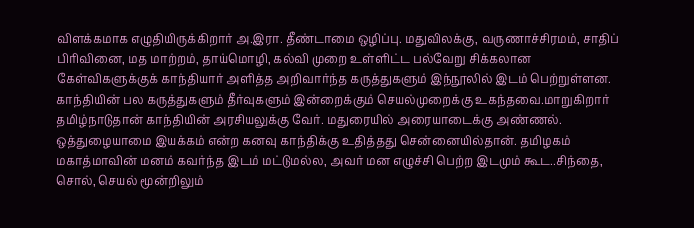விளக்கமாக எழுதியிருக்கிறார் அ.இரா. தீண்டாமை ஒழிப்பு. மதுவிலக்கு, வருணாச்சிரமம், சாதிப் பிரிவினை, மத மாற்றம், தாய்மொழி, கல்வி முறை உள்ளிட்ட பல்வேறு சிக்கலான கேள்விகளுக்குக் காந்தியார் அளித்த அறிவார்ந்த கருத்துகளும் இந்நூலில் இடம் பெற்றுள்ளன. காந்தியின் பல கருத்துகளும் தீர்வுகளும் இன்றைக்கும் செயல்முறைக்கு உகந்தவை.மாறுகிறார் தமிழ்நாடுதான் காந்தியின் அரசியலுக்கு வேர். மதுரையில் அரையாடைக்கு அண்ணல். ஒத்துழையாமை இயக்கம் என்ற கனவு காந்திக்கு உதித்தது சென்னையில்தான். தமிழகம் மகாத்மாவின் மனம் கவர்ந்த இடம் மட்டுமல்ல, அவர் மன எழுச்சி பெற்ற இடமும் கூட..சிந்தை, சொல், செயல் மூன்றிலும்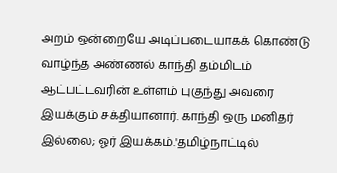அறம் ஒன்றையே அடிப்படையாகக் கொண்டு வாழ்ந்த அண்ணல் காந்தி தம்மிடம் ஆட்பட்டவரின் உள்ளம் புகுந்து அவரை இயக்கும் சக்தியானார். காந்தி ஒரு மனிதர் இல்லை; ஓர் இயக்கம்.'தமிழ்நாட்டில்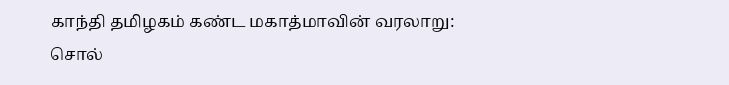காந்தி தமிழகம் கண்ட மகாத்மாவின் வரலாறு: சொல்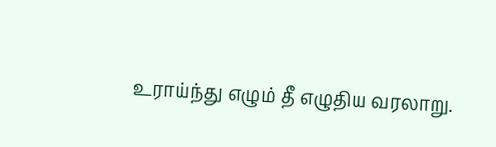உராய்ந்து எழும் தீ எழுதிய வரலாறு.